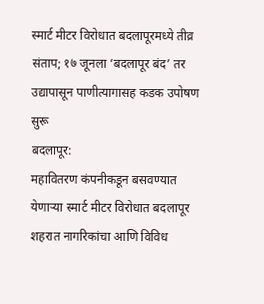स्मार्ट मीटर विरोधात बदलापूरमध्ये तीव्र संताप; १७ जूनला ‘बदलापूर बंद’ तर उद्यापासून पाणीत्यागासह कडक उपोषण सुरू
बदलापूर:
महावितरण कंपनीकडून बसवण्यात येणाऱ्या स्मार्ट मीटर विरोधात बदलापूर शहरात नागरिकांचा आणि विविध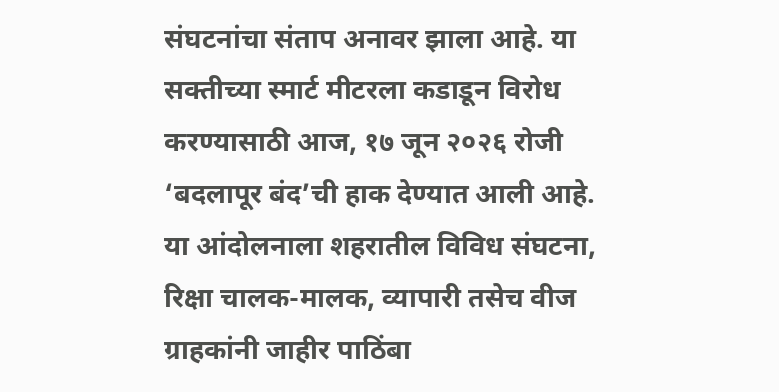संघटनांचा संताप अनावर झाला आहे. या सक्तीच्या स्मार्ट मीटरला कडाडून विरोध करण्यासाठी आज, १७ जून २०२६ रोजी ‘बदलापूर बंद’ची हाक देण्यात आली आहे. या आंदोलनाला शहरातील विविध संघटना, रिक्षा चालक-मालक, व्यापारी तसेच वीज ग्राहकांनी जाहीर पाठिंबा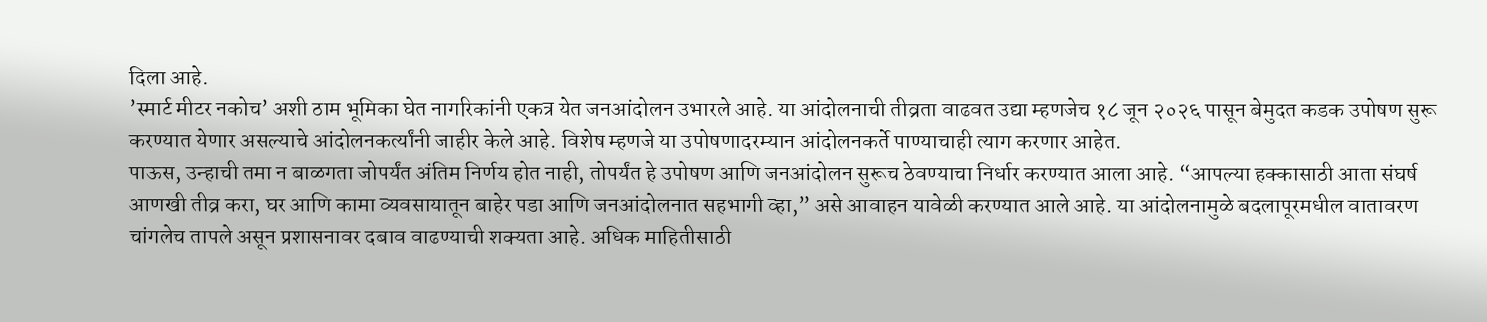दिला आहे.
’स्मार्ट मीटर नकोच’ अशी ठाम भूमिका घेत नागरिकांनी एकत्र येत जनआंदोलन उभारले आहे. या आंदोलनाची तीव्रता वाढवत उद्या म्हणजेच १८ जून २०२६ पासून बेमुदत कडक उपोषण सुरू करण्यात येणार असल्याचे आंदोलनकर्त्यांनी जाहीर केले आहे. विशेष म्हणजे या उपोषणादरम्यान आंदोलनकर्ते पाण्याचाही त्याग करणार आहेत.
पाऊस, उन्हाची तमा न बाळगता जोपर्यंत अंतिम निर्णय होत नाही, तोपर्यंत हे उपोषण आणि जनआंदोलन सुरूच ठेवण्याचा निर्धार करण्यात आला आहे. “आपल्या हक्कासाठी आता संघर्ष आणखी तीव्र करा, घर आणि कामा व्यवसायातून बाहेर पडा आणि जनआंदोलनात सहभागी व्हा,” असे आवाहन यावेळी करण्यात आले आहे. या आंदोलनामुळे बदलापूरमधील वातावरण चांगलेच तापले असून प्रशासनावर दबाव वाढण्याची शक्यता आहे. अधिक माहितीसाठी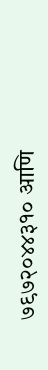७९७२०४४३१० आणि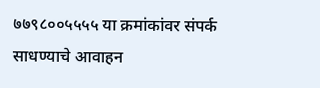७७९८००५५५५ या क्रमांकांवर संपर्क साधण्याचे आवाहन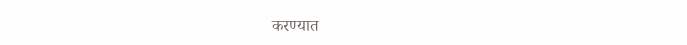करण्यात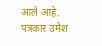आले आहे.
पत्रकार उमेश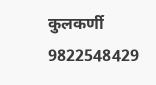कुलकर्णी
9822548429